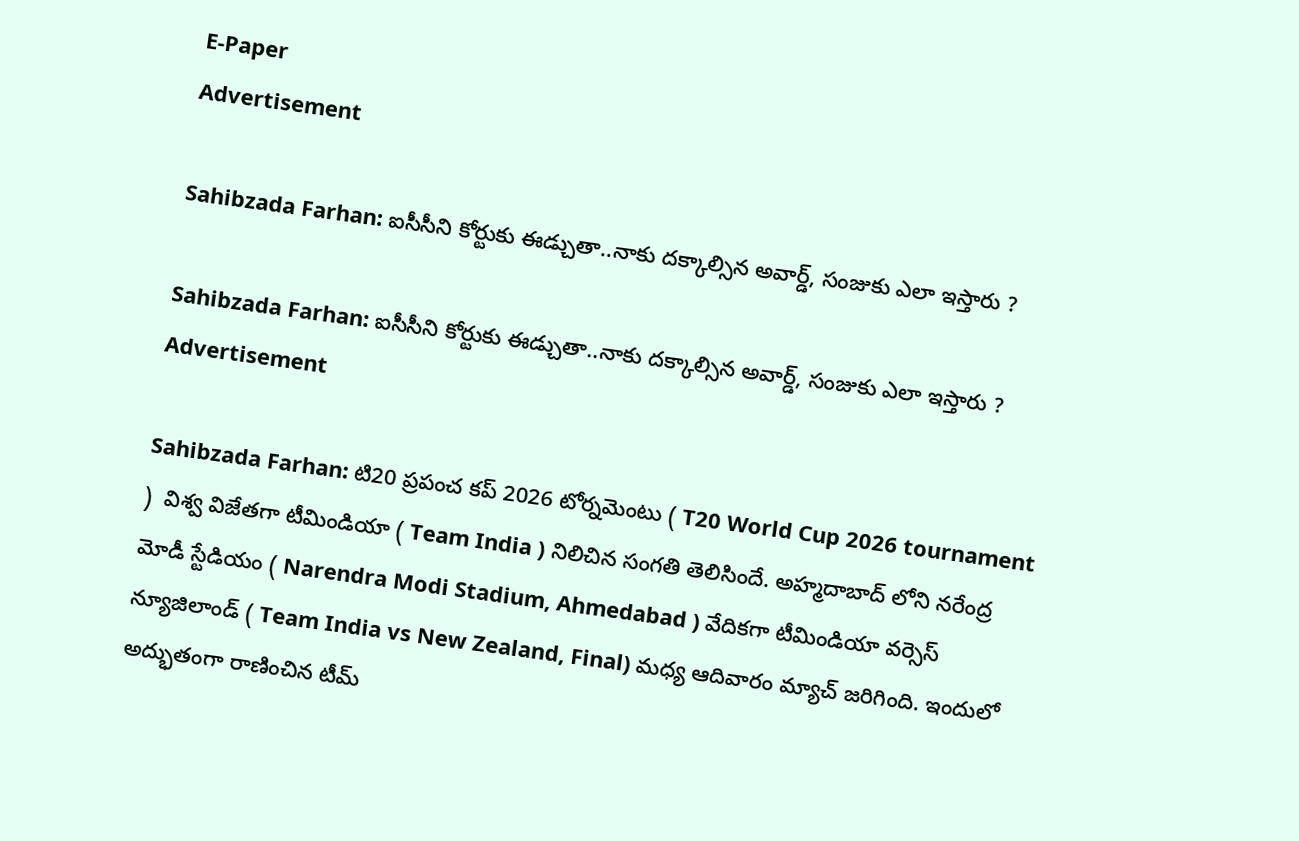E-Paper
Advertisement

Sahibzada Farhan: ఐసీసీని కోర్టుకు ఈడ్చుతా..నాకు ద‌క్కాల్సిన అవార్డ్, సంజుకు ఎలా ఇస్తారు ?

Sahibzada Farhan: ఐసీసీని కోర్టుకు ఈడ్చుతా..నాకు ద‌క్కాల్సిన అవార్డ్, సంజుకు ఎలా ఇస్తారు ?
Advertisement

Sahibzada Farhan: టి20 ప్రపంచ కప్ 2026 టోర్నమెంటు ( T20 World Cup 2026 tournament )  విశ్వ విజేతగా టీమిండియా ( Team India ) నిలిచిన సంగతి తెలిసిందే. అహ్మదాబాద్ లోని నరేంద్ర మోడీ స్టేడియం ( Narendra Modi Stadium, Ahmedabad ) వేదికగా టీమిండియా వర్సెస్ న్యూజిలాండ్ ( Team India vs New Zealand, Final) మధ్య ఆదివారం మ్యాచ్ జరిగింది. ఇందులో అద్భుతంగా రాణించిన టీమ్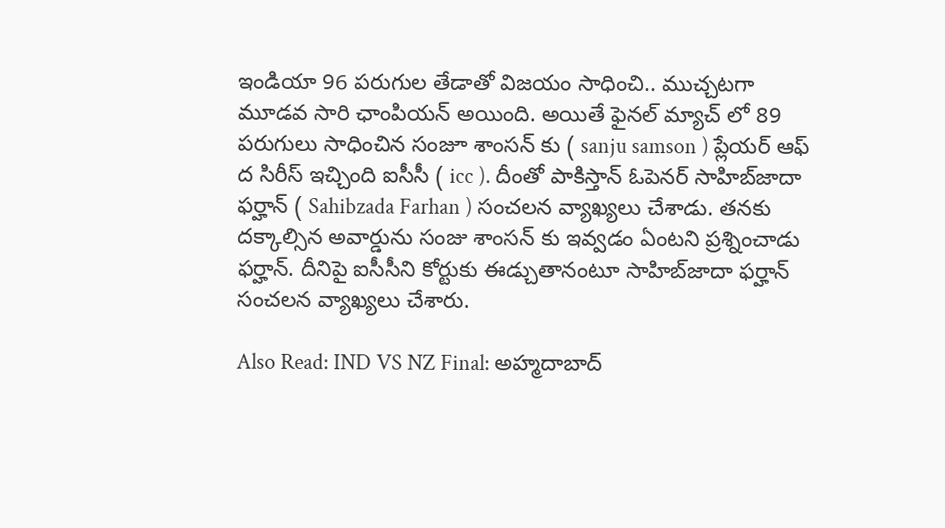ఇండియా 96 పరుగుల తేడాతో విజయం సాధించి.. ముచ్చటగా మూడవ సారి ఛాంపియన్ అయింది. అయితే ఫైనల్ మ్యాచ్ లో 89 పరుగులు సాధించిన సంజూ శాంసన్ కు ( sanju samson ) ప్లేయర్ ఆఫ్ ద సిరీస్ ఇచ్చింది ఐసీసీ ( icc ). దీంతో పాకిస్తాన్ ఓపెనర్ సాహిబ్‌జాదా ఫర్హాన్ ( Sahibzada Farhan ) సంచలన వ్యాఖ్యలు చేశాడు. తనకు దక్కాల్సిన అవార్డును సంజు శాంసన్ కు ఇవ్వడం ఏంటని ప్రశ్నించాడు ఫర్హాన్. దీనిపై ఐసీసీని కోర్టుకు ఈడ్చుతానంటూ సాహిబ్‌జాదా ఫర్హాన్ సంచ‌ల‌న వ్యాఖ్య‌లు చేశారు.

Also Read: IND VS NZ Final: అహ్మ‌దాబాద్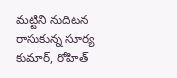మ‌ట్టిని నుదిటన రాసుకున్న సూర్య కుమార్, రోహిత్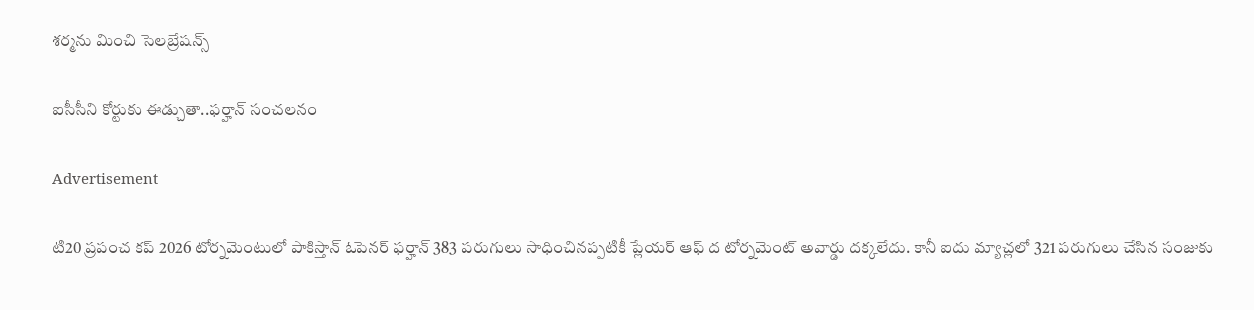శర్మను మించి సెల‌బ్రేష‌న్స్‌

ఐసీసీని కోర్టుకు ఈడ్చుతా..ఫ‌ర్హాన్ సంచ‌ల‌నం

Advertisement

టి20 ప్రపంచ కప్ 2026 టోర్నమెంటులో పాకిస్తాన్ ఓపెనర్ ఫర్హాన్ 383 పరుగులు సాధించినప్పటికీ ప్లేయర్ ఆఫ్ ద టోర్నమెంట్ అవార్డు దక్కలేదు. కానీ ఐదు మ్యాచ్లలో 321 పరుగులు చేసిన సంజుకు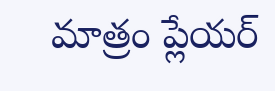మాత్రం ప్లేయర్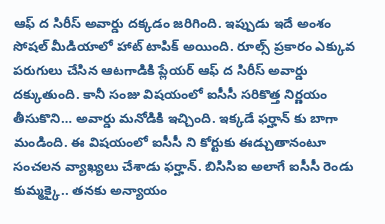ఆఫ్ ద సిరీస్ అవార్డు దక్కడం జరిగింది. ఇప్పుడు ఇదే అంశం సోషల్ మీడియాలో హాట్ టాపిక్ అయింది. రూల్స్ ప్రకారం ఎక్కువ పరుగులు చేసిన ఆటగాడికి ప్లేయర్ ఆఫ్ ద సిరీస్ అవార్డు దక్కుతుంది. కానీ సంజు విషయంలో ఐసీసీ సరికొత్త నిర్ణయం తీసుకొని… అవార్డు మనోడికి ఇచ్చింది. ఇక్కడే ఫర్హాన్ కు బాగా మండింది. ఈ విషయంలో ఐసీసీ ని కోర్టుకు ఈడ్చుతానంటూ సంచలన వ్యాఖ్యలు చేశాడు ఫర్హాన్. బిసిసిఐ అలాగే ఐసీసీ రెండు కుమ్మక్కై.. తనకు అన్యాయం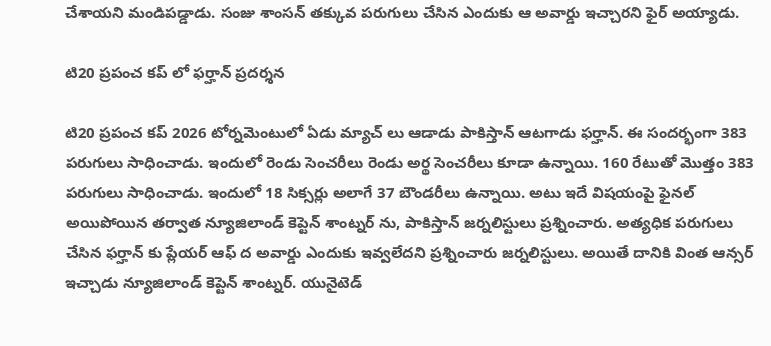చేశాయని మండిపడ్డాడు. సంజు శాంసన్ తక్కువ పరుగులు చేసిన ఎందుకు ఆ అవార్డు ఇచ్చారని ఫైర్ అయ్యాడు.

టి20 ప్రపంచ కప్ లో ఫర్హాన్ ప్రదర్శన

టి20 ప్రపంచ కప్ 2026 టోర్నమెంటులో ఏడు మ్యాచ్ లు ఆడాడు పాకిస్తాన్ ఆటగాడు ఫర్హాన్. ఈ సందర్భంగా 383 పరుగులు సాధించాడు. ఇందులో రెండు సెంచరీలు రెండు అర్థ సెంచరీలు కూడా ఉన్నాయి. 160 రేటుతో మొత్తం 383 పరుగులు సాధించాడు. ఇందులో 18 సిక్సర్లు అలాగే 37 బౌండరీలు ఉన్నాయి. అటు ఇదే విషయంపై ఫైనల్ అయిపోయిన తర్వాత న్యూజిలాండ్ కెప్టెన్ శాంట్న‌ర్ ను, పాకిస్తాన్ జర్నలిస్టులు ప్రశ్నించారు. అత్యధిక పరుగులు చేసిన ఫర్హాన్ కు ప్లేయర్ ఆఫ్ ద అవార్డు ఎందుకు ఇవ్వలేదని ప్రశ్నించారు జర్నలిస్టులు. అయితే దానికి వింత ఆన్సర్ ఇచ్చాడు న్యూజిలాండ్ కెప్టెన్ శాంట్న‌ర్‌. యునైటెడ్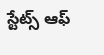స్టేట్స్ ఆఫ్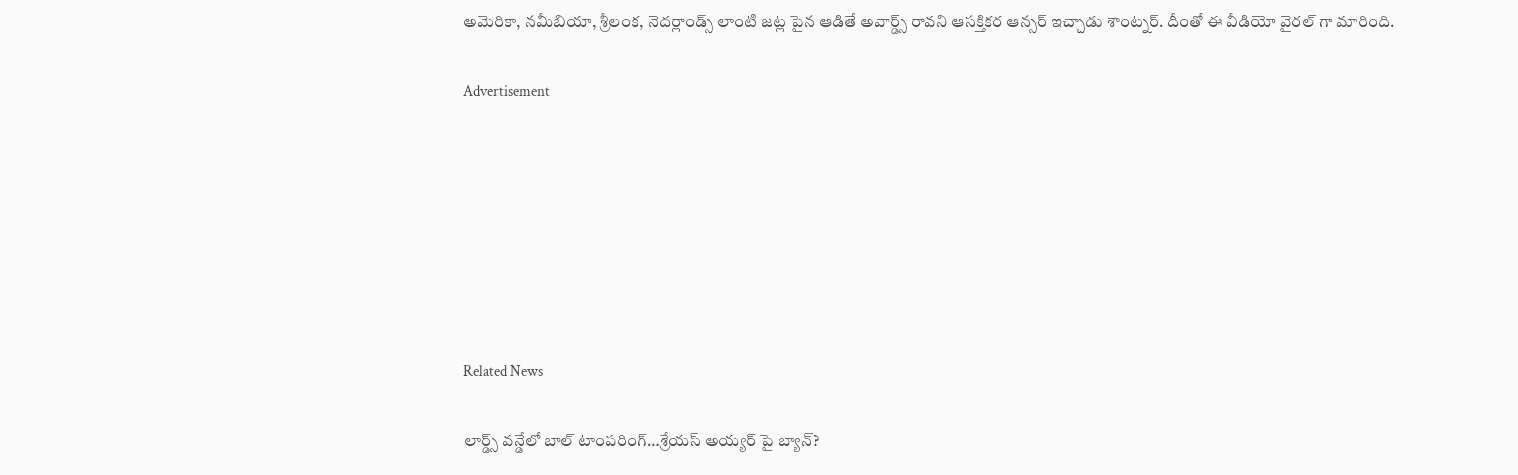అమెరికా, నమీబియా, శ్రీలంక, నెదర్లాండ్స్ లాంటి జ‌ట్ల పైన ఆడితే అవార్డ్స్ రావని ఆసక్తికర ఆన్సర్ ఇచ్చాడు శాంట్న‌ర్‌. దీంతో ఈ వీడియో వైరల్ గా మారింది.

Advertisement







Related News

లార్డ్స్ వన్డేలో బాల్ టాంపరింగ్…శ్రేయస్ అయ్యర్ పై బ్యాన్?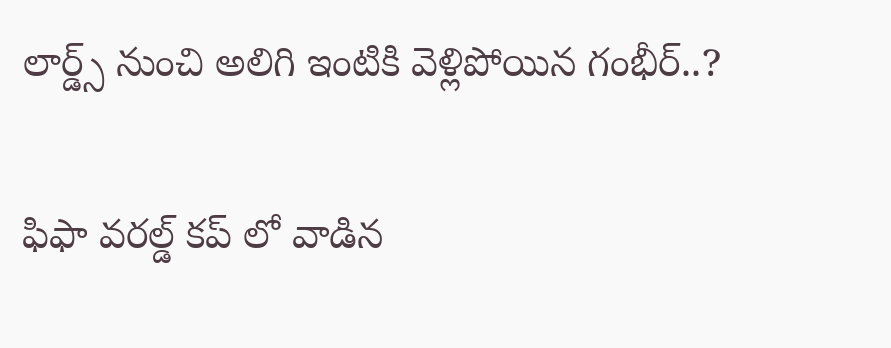లార్డ్స్ నుంచి అలిగి ఇంటికి వెళ్లిపోయిన గంభీర్..?

ఫిఫా వ‌ర‌ల్డ్ క‌ప్ లో వాడిన‌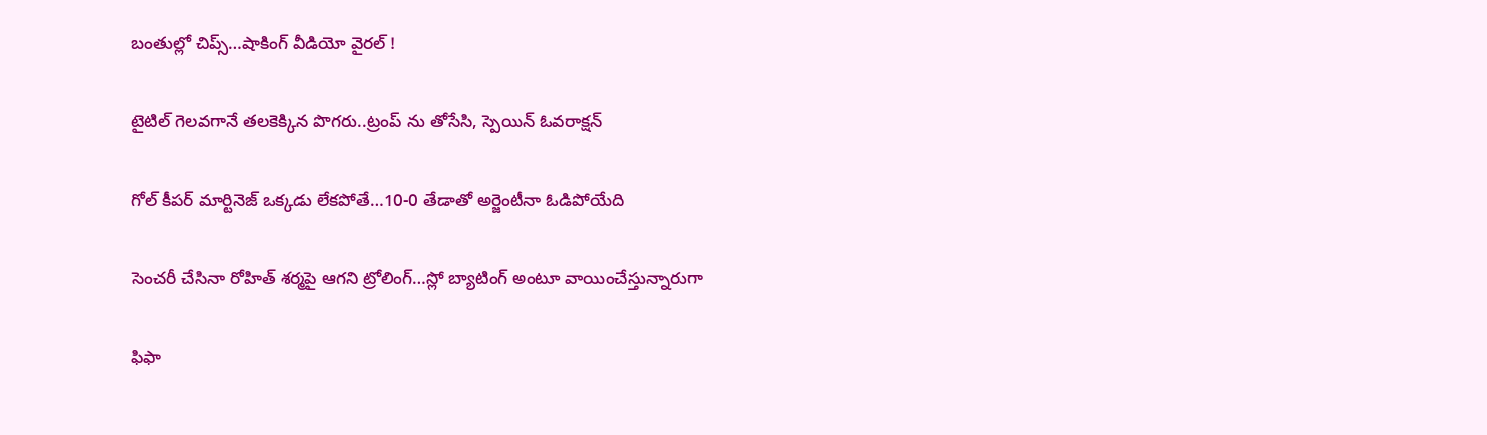బంతుల్లో చిప్స్…షాకింగ్ వీడియో వైర‌ల్ !

టైటిల్ గెల‌వ‌గానే త‌ల‌కెక్కిన పొగ‌రు..ట్రంప్ ను తోసేసి, స్పెయిన్ ఓవ‌రాక్ష‌న్‌

గోల్ కీపర్ మార్టినెజ్ ఒక్క‌డు లేక‌పోతే…10-0 తేడాతో అర్జెంటీనా ఓడిపోయేది

సెంచ‌రీ చేసినా రోహిత్ శ‌ర్మ‌పై ఆగ‌ని ట్రోలింగ్…స్లో బ్యాటింగ్ అంటూ వాయించేస్తున్నారుగా

ఫిఫా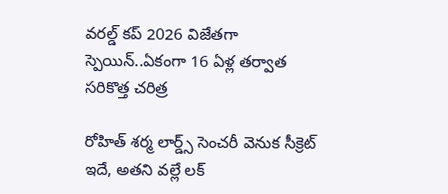వ‌ర‌ల్డ్ క‌ప్ 2026 విజేతగా స్పెయిన్‌..ఏకంగా 16 ఏళ్ల త‌ర్వాత స‌రికొత్త చ‌రిత్ర‌

రోహిత్ శ‌ర్మ లార్డ్స్ సెంచ‌రీ వెనుక సీక్రెట్ ఇదే, అత‌ని వ‌ల్లే ల‌క్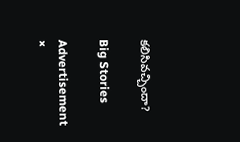క‌లిసివ‌చ్చిందా?

Big Stories

Advertisement
×